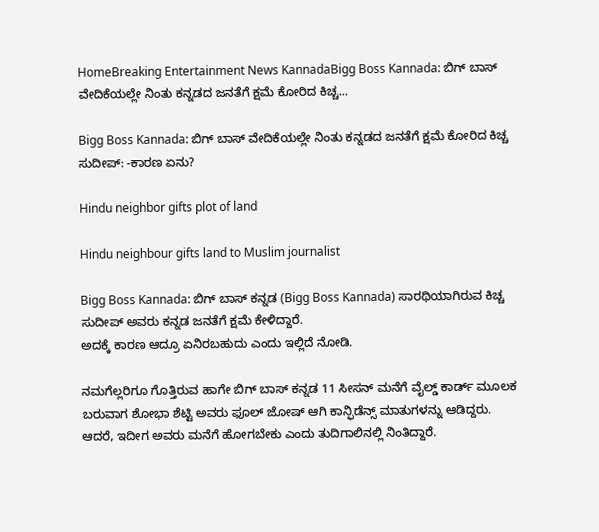HomeBreaking Entertainment News KannadaBigg Boss Kannada: ಬಿಗ್‌ ಬಾಸ್‌ ವೇದಿಕೆಯಲ್ಲೇ ನಿಂತು ಕನ್ನಡದ ಜನತೆಗೆ ಕ್ಷಮೆ ಕೋರಿದ ಕಿಚ್ಚ...

Bigg Boss Kannada: ಬಿಗ್‌ ಬಾಸ್‌ ವೇದಿಕೆಯಲ್ಲೇ ನಿಂತು ಕನ್ನಡದ ಜನತೆಗೆ ಕ್ಷಮೆ ಕೋರಿದ ಕಿಚ್ಚ ಸುದೀಪ್‌: -ಕಾರಣ ಏನು?

Hindu neighbor gifts plot of land

Hindu neighbour gifts land to Muslim journalist

Bigg Boss Kannada: ಬಿಗ್ ಬಾಸ್ ಕನ್ನಡ (Bigg Boss Kannada) ಸಾರಥಿಯಾಗಿರುವ ಕಿಚ್ಚ ಸುದೀಪ್ ಅವರು ಕನ್ನಡ ಜನತೆಗೆ ಕ್ಷಮೆ ಕೇಳಿದ್ದಾರೆ.
ಅದಕ್ಕೆ ಕಾರಣ ಆದ್ರೂ ಏನಿರಬಹುದು ಎಂದು ಇಲ್ಲಿದೆ ನೋಡಿ.

ನಮಗೆಲ್ಲರಿಗೂ ಗೊತ್ತಿರುವ ಹಾಗೇ ಬಿಗ್‌ ಬಾಸ್‌ ಕನ್ನಡ 11 ಸೀಸನ್ ಮನೆಗೆ ವೈಲ್ಡ್‌ ಕಾರ್ಡ್‌ ಮೂಲಕ ಬರುವಾಗ ಶೋಭಾ ಶೆಟ್ಟಿ ಅವರು ಫೂಲ್‌ ಜೋಷ್ ಆಗಿ ಕಾನ್ಫಿಡೆನ್ಸ್‌ ಮಾತುಗಳನ್ನು ಆಡಿದ್ದರು. ಆದರೆ, ಇದೀಗ ಅವರು ಮನೆಗೆ ಹೋಗಬೇಕು ಎಂದು ತುದಿಗಾಲಿನಲ್ಲಿ ನಿಂತಿದ್ದಾರೆ.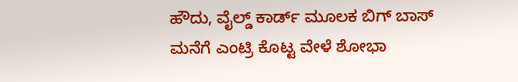ಹೌದು, ವೈಲ್ಡ್ ಕಾರ್ಡ್ ಮೂಲಕ ಬಿಗ್ ಬಾಸ್ ಮನೆಗೆ ಎಂಟ್ರಿ ಕೊಟ್ಟ ವೇಳೆ ಶೋಭಾ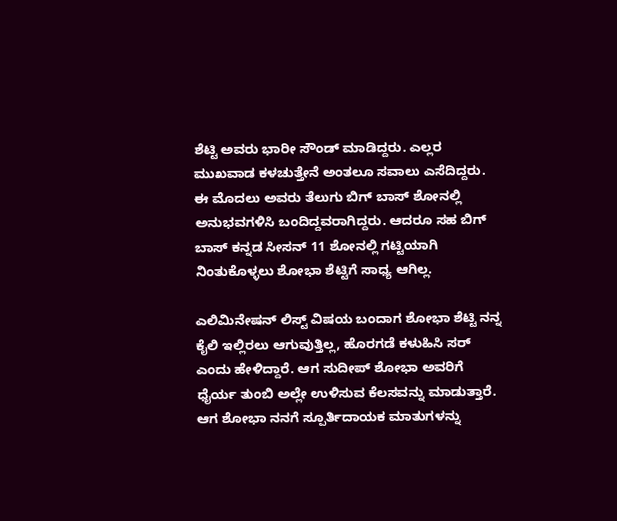ಶೆಟ್ಟಿ ಅವರು ಭಾರೀ ಸೌಂಡ್‌ ಮಾಡಿದ್ದರು. ಎಲ್ಲರ ಮುಖವಾಡ ಕಳಚುತ್ತೇನೆ ಅಂತಲೂ ಸವಾಲು ಎಸೆದಿದ್ದರು. ಈ ಮೊದಲು ಅವರು ತೆಲುಗು ಬಿಗ್ ಬಾಸ್ ಶೋನಲ್ಲಿ ಅನುಭವಗಳಿಸಿ ಬಂದಿದ್ದವರಾಗಿದ್ದರು. ಆದರೂ ಸಹ ಬಿಗ್ ಬಾಸ್ ಕನ್ನಡ ಸೀಸನ್ 11 ಶೋನಲ್ಲಿ ಗಟ್ಟಿಯಾಗಿ ನಿಂತುಕೊಳ್ಳಲು ಶೋಭಾ ಶೆಟ್ಟಿಗೆ ಸಾಧ್ಯ ಆಗಿಲ್ಲ.

ಎಲಿಮಿನೇಷನ್‌ ಲಿಸ್ಟ್‌ ವಿಷಯ ಬಂದಾಗ ಶೋಭಾ ಶೆಟ್ಟಿ ನನ್ನ ಕೈಲಿ ಇಲ್ಲಿರಲು ಆಗುವುತ್ತಿಲ್ಲ, ಹೊರಗಡೆ ಕಳುಹಿಸಿ ಸರ್ ಎಂದು ಹೇಳಿದ್ದಾರೆ. ಆಗ ಸುದೀಪ್‌ ಶೋಭಾ ಅವರಿಗೆ ಧೈರ್ಯ ತುಂಬಿ ಅಲ್ಲೇ ಉಳಿಸುವ ಕೆಲಸವನ್ನು ಮಾಡುತ್ತಾರೆ. ಆಗ ಶೋಭಾ ನನಗೆ ಸ್ಪೂರ್ತಿದಾಯಕ ಮಾತುಗಳನ್ನು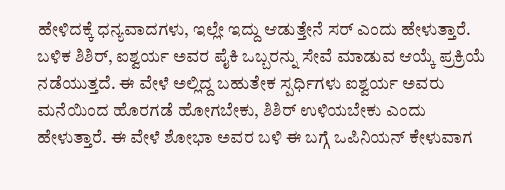ಹೇಳಿದಕ್ಕೆ ಧನ್ಯವಾದಗಳು, ಇಲ್ಲೇ ಇದ್ದು ಆಡುತ್ತೇನೆ ಸರ್ ಎಂದು ಹೇಳುತ್ತಾರೆ. ಬಳಿಕ ಶಿಶಿರ್, ಐಶ್ವರ್ಯ ಅವರ ಪೈಕಿ ಒಬ್ಬರನ್ನು ಸೇವೆ ಮಾಡುವ ಆಯ್ಕೆ ಪ್ರಕ್ರಿಯೆ ನಡೆಯುತ್ತದೆ. ಈ ವೇಳೆ ಅಲ್ಲಿದ್ದ ಬಹುತೇಕ ಸ್ಪರ್ಧಿಗಳು ಐಶ್ವರ್ಯ ಅವರು ಮನೆಯಿಂದ ಹೊರಗಡೆ ಹೋಗಬೇಕು, ಶಿಶಿರ್ ಉಳಿಯಬೇಕು ಎಂದು ಹೇಳುತ್ತಾರೆ. ಈ ವೇಳೆ ಶೋಭಾ ಅವರ ಬಳಿ ಈ ಬಗ್ಗೆ ಒಪಿನಿಯನ್‌ ಕೇಳುವಾಗ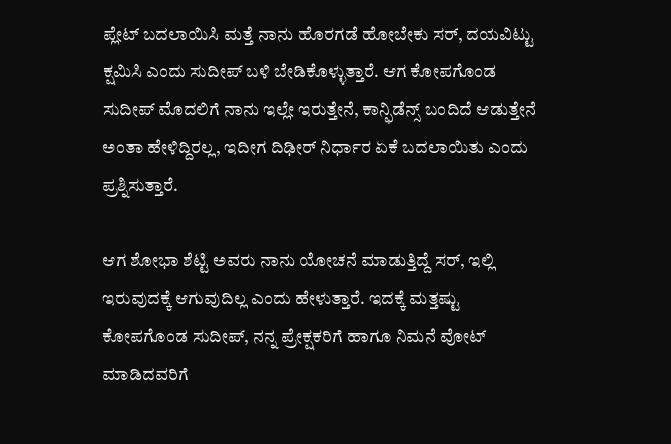ಪ್ಲೇಟ್‌ ಬದಲಾಯಿಸಿ ಮತ್ತೆ ನಾನು ಹೊರಗಡೆ ಹೋಬೇಕು ಸರ್, ದಯವಿಟ್ಟು ಕ್ಷಮಿಸಿ ಎಂದು ಸುದೀಪ್‌ ಬಳಿ ಬೇಡಿಕೊಳ್ಳುತ್ತಾರೆ. ಆಗ ಕೋಪಗೊಂಡ ಸುದೀಪ್‌ ಮೊದಲಿಗೆ ನಾನು ಇಲ್ಲೇ ಇರುತ್ತೇನೆ, ಕಾನ್ಫಿಡೆನ್ಸ್‌ ಬಂದಿದೆ ಆಡುತ್ತೇನೆ ಅಂತಾ ಹೇಳಿದ್ದಿರಲ್ಲ, ಇದೀಗ ದಿಢೀರ್ ನಿರ್ಧಾರ ಏಕೆ ಬದಲಾಯಿತು ಎಂದು ಪ್ರಶ್ನಿಸುತ್ತಾರೆ.

ಆಗ ಶೋಭಾ ಶೆಟ್ಟಿ ಅವರು ನಾನು ಯೋಚನೆ ಮಾಡುತ್ತಿದ್ದೆ ಸರ್, ಇಲ್ಲಿ ಇರುವುದಕ್ಕೆ ಆಗುವುದಿಲ್ಲ ಎಂದು ಹೇಳುತ್ತಾರೆ. ಇದಕ್ಕೆ ಮತ್ತಷ್ಟು ಕೋಪಗೊಂಡ ಸುದೀಪ್‌, ನನ್ನ ಪ್ರೇಕ್ಷಕರಿಗೆ ಹಾಗೂ ನಿಮನೆ ವೋಟ್‌ ಮಾಡಿದವರಿಗೆ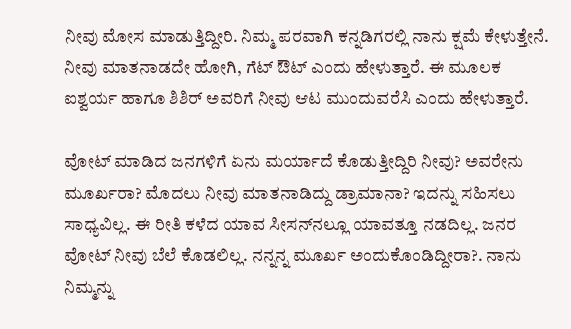ನೀವು ಮೋಸ ಮಾಡುತ್ತಿದ್ದೀರಿ. ನಿಮ್ಮ ಪರವಾಗಿ ಕನ್ನಡಿಗರಲ್ಲಿ ನಾನು ಕ್ಷಮೆ ಕೇಳುತ್ತೇನೆ. ನೀವು ಮಾತನಾಡದೇ ಹೋಗಿ, ಗೆಟ್‌ ಔಟ್‌ ಎಂದು ಹೇಳುತ್ತಾರೆ. ಈ ಮೂಲಕ ಐಶ್ವರ್ಯ ಹಾಗೂ ಶಿಶಿರ್‌ ಅವರಿಗೆ ನೀವು ಆಟ ಮುಂದುವರೆಸಿ ಎಂದು ಹೇಳುತ್ತಾರೆ.

ವೋಟ್ ಮಾಡಿದ ಜನಗಳಿಗೆ ಏನು ಮರ್ಯಾದೆ ಕೊಡುತ್ತೀದ್ದಿರಿ ನೀವು? ಅವರೇನು ಮೂರ್ಖರಾ? ಮೊದಲು ನೀವು ಮಾತನಾಡಿದ್ದು ಡ್ರಾಮಾನಾ? ಇದನ್ನು ಸಹಿಸಲು ಸಾಧ್ಯವಿಲ್ಲ. ಈ ರೀತಿ ಕಳೆದ ಯಾವ ಸೀಸನ್‌ನಲ್ಲೂ ಯಾವತ್ತೂ ನಡದಿಲ್ಲ. ಜನರ ವೋಟ್‌ ನೀವು ಬೆಲೆ ಕೊಡಲಿಲ್ಲ. ನನ್ನನ್ನ ಮೂರ್ಖ ಅಂದುಕೊಂಡಿದ್ದೀರಾ?. ನಾನು ನಿಮ್ಮನ್ನು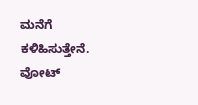ಮನೆಗೆ ಕಳಿಹಿಸುತ್ತೇನೆ. ವೋಟ್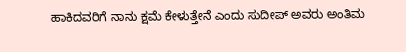ಹಾಕಿದವರಿಗೆ ನಾನು ಕ್ಷಮೆ ಕೇಳುತ್ತೇನೆ ಎಂದು ಸುದೀಪ್ ಅವರು ಅಂತಿಮ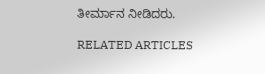ತೀರ್ಮಾನ ನೀಡಿದರು.

RELATED ARTICLES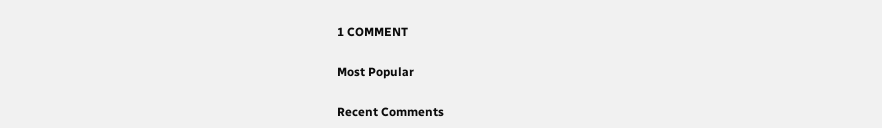1 COMMENT

Most Popular

Recent Comments